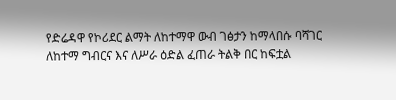የድሬዳዋ የኮሪደር ልማት ለከተማዋ ውብ ገፅታን ከማላበሱ ባሻገር ለከተማ ግብርና እና ለሥራ ዕድል ፈጠራ ትልቅ በር ከፍቷል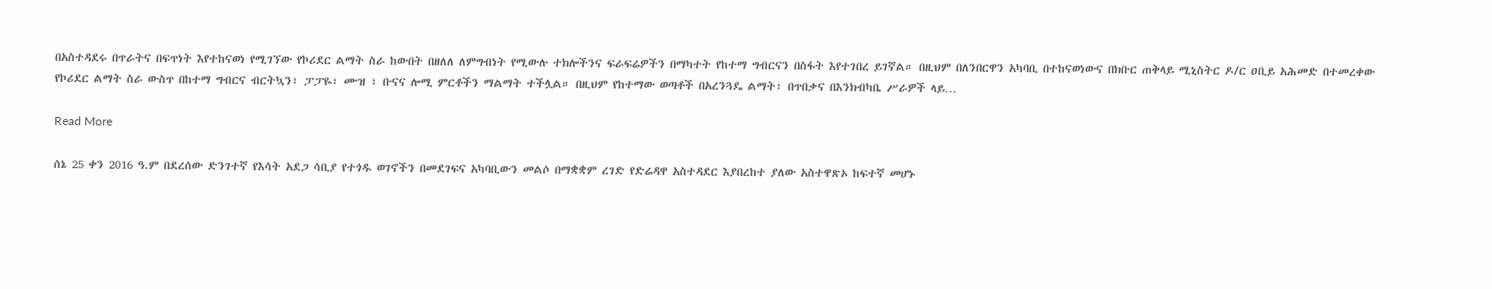በአስተዳደሩ በጥራትና በፍጥነት እየተከናወነ የሚገኘው የኮሪደር ልማት ስራ ከውበት በዘለለ ለምግብነት የሚውሉ ተክሎችንና ፍራፍሬዎችን በማካተት የከተማ ግብርናን በስፋት እየተገበረ ይገኛል። በዚህም በለንበርዋን አካባቢ በተከናወነውና በክቡር ጠቅላይ ሚኒስትር ዶ/ር ዐቢይ አሕመድ በተመረቀው የኮሪደር ልማት ስራ ውስጥ በከተማ ግብርና ብርትኳን፣ ፓፓዬ፣ ሙዝ ፣ ቡናና ሎሚ ምርቶችን ማልማት ተችሏል። በዚህም የከተማው ወጣቶች በአረንጓዴ ልማት፣ በጥበቃና በእንክብካቤ ሥራዎች ላይ…

Read More

ሰኔ 25 ቀን 2016 ዓ.ም በደረሰው ድንገተኛ የእሳት አደጋ ሳቢያ የተጎዱ ወገኖችን በመደገፍና አካባቢውን መልሶ በማቋቋም ረገድ የድሬዳዋ አስተዳደር እያበረከተ ያለው አስተዋጽኦ ከፍተኛ መሆኑ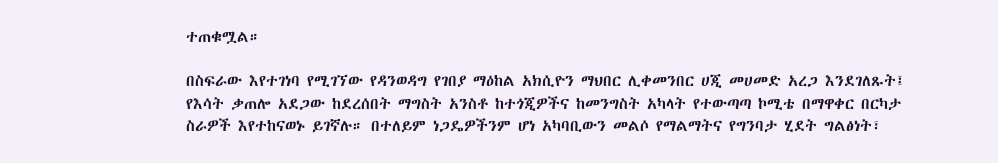ተጠቁሟል።

በስፍራው እየተገነባ የሚገኘው የዳንወዳግ የገበያ ማዕከል አክሲዮን ማህበር ሊቀመንበር ሀጂ መሀመድ አረጋ እንደገለጹት፤ የእሳት ቃጠሎ አደጋው ከደረሰበት ማግስት አንስቶ ከተጎጂዎችና ከመንግስት አካላት የተውጣጣ ኮሚቴ በማዋቀር በርካታ ስራዎች እየተከናወኑ ይገኛሉ። በተለይም ነጋዴዎችንም ሆነ አካባቢውን መልሶ የማልማትና የግንባታ ሂደት ግልፅነት፣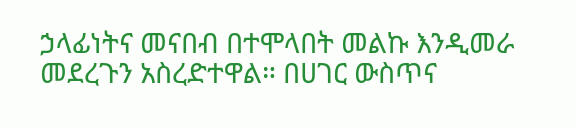ኃላፊነትና መናበብ በተሞላበት መልኩ እንዲመራ መደረጉን አስረድተዋል። በሀገር ውስጥና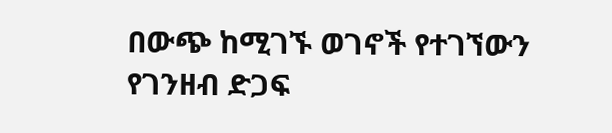በውጭ ከሚገኙ ወገኖች የተገኘውን የገንዘብ ድጋፍ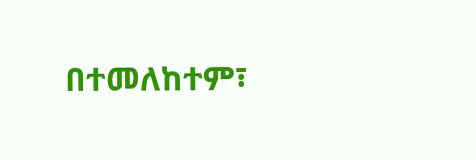በተመለከተም፣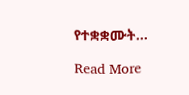የተቋቋሙት…

Read More